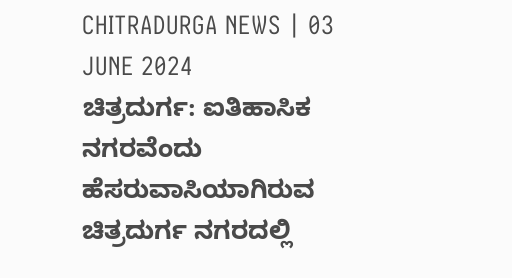CHITRADURGA NEWS | 03 JUNE 2024
ಚಿತ್ರದುರ್ಗ: ಐತಿಹಾಸಿಕ ನಗರವೆಂದು ಹೆಸರುವಾಸಿಯಾಗಿರುವ ಚಿತ್ರದುರ್ಗ ನಗರದಲ್ಲಿ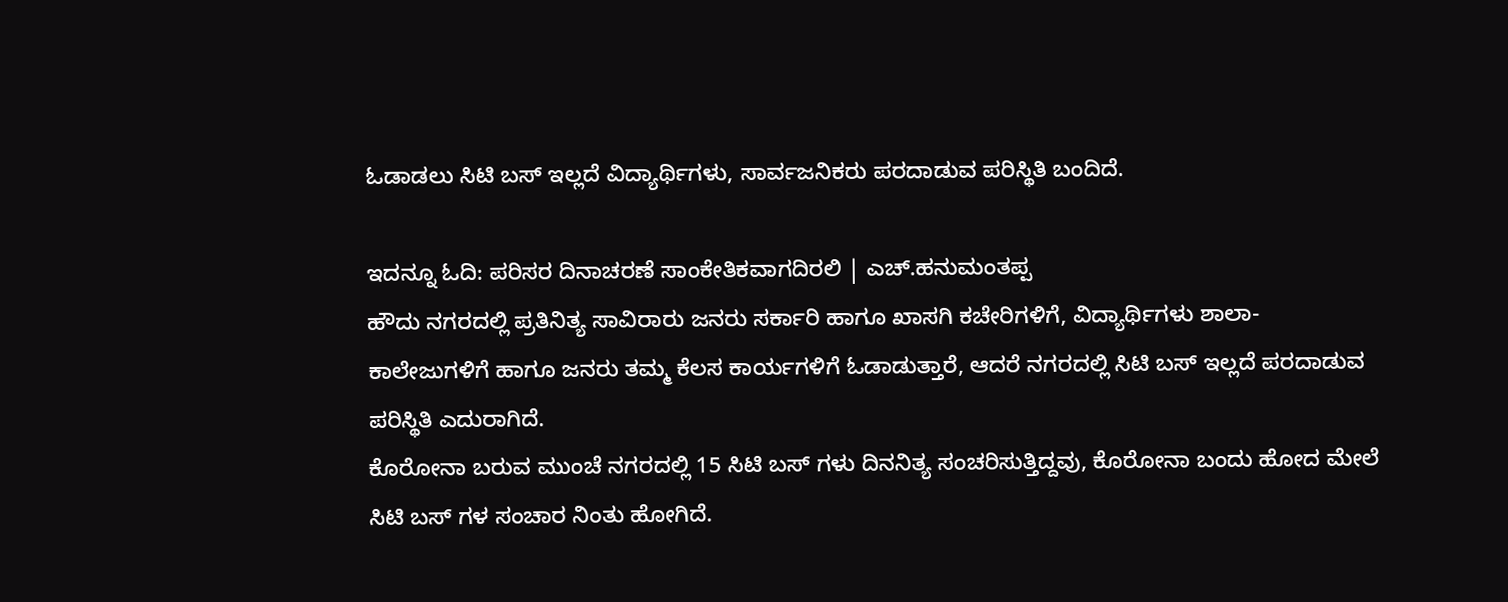ಓಡಾಡಲು ಸಿಟಿ ಬಸ್ ಇಲ್ಲದೆ ವಿದ್ಯಾರ್ಥಿಗಳು, ಸಾರ್ವಜನಿಕರು ಪರದಾಡುವ ಪರಿಸ್ಥಿತಿ ಬಂದಿದೆ.

ಇದನ್ನೂ ಓದಿ: ಪರಿಸರ ದಿನಾಚರಣೆ ಸಾಂಕೇತಿಕವಾಗದಿರಲಿ | ಎಚ್.ಹನುಮಂತಪ್ಪ
ಹೌದು ನಗರದಲ್ಲಿ ಪ್ರತಿನಿತ್ಯ ಸಾವಿರಾರು ಜನರು ಸರ್ಕಾರಿ ಹಾಗೂ ಖಾಸಗಿ ಕಚೇರಿಗಳಿಗೆ, ವಿದ್ಯಾರ್ಥಿಗಳು ಶಾಲಾ-ಕಾಲೇಜುಗಳಿಗೆ ಹಾಗೂ ಜನರು ತಮ್ಮ ಕೆಲಸ ಕಾರ್ಯಗಳಿಗೆ ಓಡಾಡುತ್ತಾರೆ, ಆದರೆ ನಗರದಲ್ಲಿ ಸಿಟಿ ಬಸ್ ಇಲ್ಲದೆ ಪರದಾಡುವ ಪರಿಸ್ಥಿತಿ ಎದುರಾಗಿದೆ.
ಕೊರೋನಾ ಬರುವ ಮುಂಚೆ ನಗರದಲ್ಲಿ 15 ಸಿಟಿ ಬಸ್ ಗಳು ದಿನನಿತ್ಯ ಸಂಚರಿಸುತ್ತಿದ್ದವು, ಕೊರೋನಾ ಬಂದು ಹೋದ ಮೇಲೆ ಸಿಟಿ ಬಸ್ ಗಳ ಸಂಚಾರ ನಿಂತು ಹೋಗಿದೆ.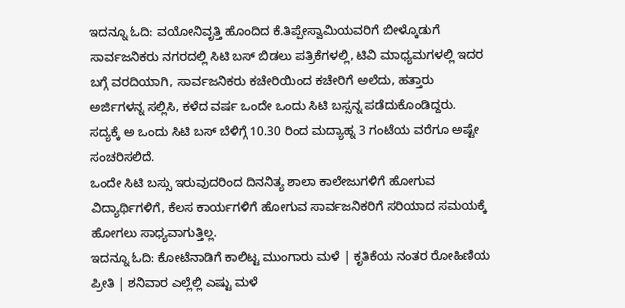ಇದನ್ನೂ ಓದಿ: ವಯೋನಿವೃತ್ತಿ ಹೊಂದಿದ ಕೆ.ತಿಪ್ಪೇಸ್ವಾಮಿಯವರಿಗೆ ಬೀಳ್ಕೊಡುಗೆ
ಸಾರ್ವಜನಿಕರು ನಗರದಲ್ಲಿ ಸಿಟಿ ಬಸ್ ಬಿಡಲು ಪತ್ರಿಕೆಗಳಲ್ಲಿ, ಟಿವಿ ಮಾಧ್ಯಮಗಳಲ್ಲಿ ಇದರ ಬಗ್ಗೆ ವರದಿಯಾಗಿ, ಸಾರ್ವಜನಿಕರು ಕಚೇರಿಯಿಂದ ಕಚೇರಿಗೆ ಅಲೆದು, ಹತ್ತಾರು ಅರ್ಜಿಗಳನ್ನ ಸಲ್ಲಿಸಿ, ಕಳೆದ ವರ್ಷ ಒಂದೇ ಒಂದು ಸಿಟಿ ಬಸ್ಸನ್ನ ಪಡೆದುಕೊಂಡಿದ್ದರು.
ಸದ್ಯಕ್ಕೆ ಅ ಒಂದು ಸಿಟಿ ಬಸ್ ಬೆಳಿಗ್ಗೆ 10.30 ರಿಂದ ಮದ್ಯಾಹ್ನ 3 ಗಂಟೆಯ ವರೆಗೂ ಅಷ್ಟೇ ಸಂಚರಿಸಲಿದೆ.
ಒಂದೇ ಸಿಟಿ ಬಸ್ಸು ಇರುವುದರಿಂದ ದಿನನಿತ್ಯ ಶಾಲಾ ಕಾಲೇಜುಗಳಿಗೆ ಹೋಗುವ ವಿದ್ಯಾರ್ಥಿಗಳಿಗೆ, ಕೆಲಸ ಕಾರ್ಯಗಳಿಗೆ ಹೋಗುವ ಸಾರ್ವಜನಿಕರಿಗೆ ಸರಿಯಾದ ಸಮಯಕ್ಕೆ ಹೋಗಲು ಸಾಧ್ಯವಾಗುತ್ತಿಲ್ಲ.
ಇದನ್ನೂ ಓದಿ: ಕೋಟೆನಾಡಿಗೆ ಕಾಲಿಟ್ಟ ಮುಂಗಾರು ಮಳೆ | ಕೃತಿಕೆಯ ನಂತರ ರೋಹಿಣಿಯ ಪ್ರೀತಿ | ಶನಿವಾರ ಎಲ್ಲೆಲ್ಲಿ ಎಷ್ಟು ಮಳೆ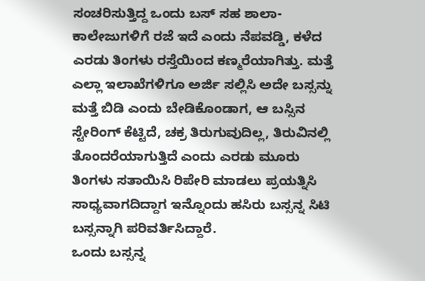ಸಂಚರಿಸುತ್ತಿದ್ದ ಒಂದು ಬಸ್ ಸಹ ಶಾಲಾ-ಕಾಲೇಜುಗಳಿಗೆ ರಜೆ ಇದೆ ಎಂದು ನೆಪವಡ್ಡಿ, ಕಳೆದ ಎರಡು ತಿಂಗಳು ರಸ್ತೆಯಿಂದ ಕಣ್ಮರೆಯಾಗಿತ್ತು. ಮತ್ತೆ ಎಲ್ಲಾ ಇಲಾಖೆಗಳಿಗೂ ಅರ್ಜಿ ಸಲ್ಲಿಸಿ ಅದೇ ಬಸ್ಸನ್ನು ಮತ್ತೆ ಬಿಡಿ ಎಂದು ಬೇಡಿಕೊಂಡಾಗ, ಆ ಬಸ್ಸಿನ ಸ್ಟೇರಿಂಗ್ ಕೆಟ್ಟಿದೆ, ಚಕ್ರ ತಿರುಗುವುದಿಲ್ಲ, ತಿರುವಿನಲ್ಲಿ ತೊಂದರೆಯಾಗುತ್ತಿದೆ ಎಂದು ಎರಡು ಮೂರು ತಿಂಗಳು ಸತಾಯಿಸಿ ರಿಪೇರಿ ಮಾಡಲು ಪ್ರಯತ್ನಿಸಿ ಸಾಧ್ಯವಾಗದಿದ್ದಾಗ ಇನ್ನೊಂದು ಹಸಿರು ಬಸ್ಸನ್ನ ಸಿಟಿ ಬಸ್ಸನ್ನಾಗಿ ಪರಿವರ್ತಿಸಿದ್ದಾರೆ.
ಒಂದು ಬಸ್ಸನ್ನ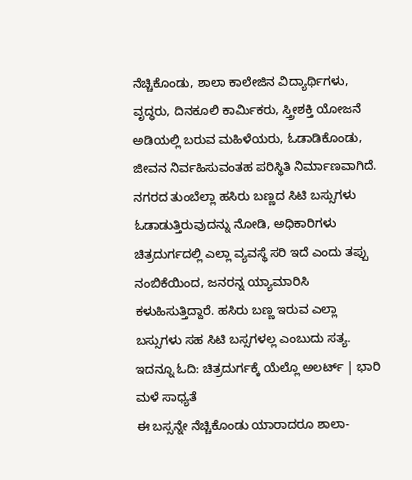ನೆಚ್ಚಿಕೊಂಡು, ಶಾಲಾ ಕಾಲೇಜಿನ ವಿದ್ಯಾರ್ಥಿಗಳು, ವೃದ್ಧರು, ದಿನಕೂಲಿ ಕಾರ್ಮಿಕರು, ಸ್ತ್ರೀಶಕ್ತಿ ಯೋಜನೆ ಅಡಿಯಲ್ಲಿ ಬರುವ ಮಹಿಳೆಯರು, ಓಡಾಡಿಕೊಂಡು, ಜೀವನ ನಿರ್ವಹಿಸುವಂತಹ ಪರಿಸ್ಥಿತಿ ನಿರ್ಮಾಣವಾಗಿದೆ. ನಗರದ ತುಂಬೆಲ್ಲಾ ಹಸಿರು ಬಣ್ಣದ ಸಿಟಿ ಬಸ್ಸುಗಳು ಓಡಾಡುತ್ತಿರುವುದನ್ನು ನೋಡಿ, ಅಧಿಕಾರಿಗಳು ಚಿತ್ರದುರ್ಗದಲ್ಲಿ ಎಲ್ಲಾ ವ್ಯವಸ್ಥೆ ಸರಿ ಇದೆ ಎಂದು ತಪ್ಪು ನಂಬಿಕೆಯಿಂದ, ಜನರನ್ನ ಯ್ಯಾಮಾರಿಸಿ ಕಳುಹಿಸುತ್ತಿದ್ದಾರೆ. ಹಸಿರು ಬಣ್ಣ ಇರುವ ಎಲ್ಲಾ ಬಸ್ಸುಗಳು ಸಹ ಸಿಟಿ ಬಸ್ಸಗಳಲ್ಲ ಎಂಬುದು ಸತ್ಯ.
ಇದನ್ನೂ ಓದಿ: ಚಿತ್ರದುರ್ಗಕ್ಕೆ ಯೆಲ್ಲೊ ಅಲರ್ಟ್ | ಭಾರಿ ಮಳೆ ಸಾಧ್ಯತೆ
ಈ ಬಸ್ಸನ್ನೇ ನೆಚ್ಚಿಕೊಂಡು ಯಾರಾದರೂ ಶಾಲಾ-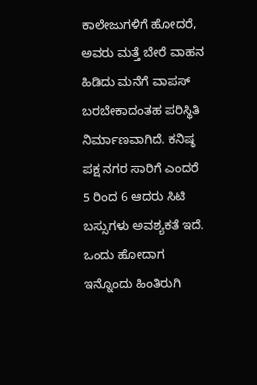ಕಾಲೇಜುಗಳಿಗೆ ಹೋದರೆ, ಅವರು ಮತ್ತೆ ಬೇರೆ ವಾಹನ ಹಿಡಿದು ಮನೆಗೆ ವಾಪಸ್ ಬರಬೇಕಾದಂತಹ ಪರಿಸ್ಥಿತಿ ನಿರ್ಮಾಣವಾಗಿದೆ. ಕನಿಷ್ಠ ಪಕ್ಷ ನಗರ ಸಾರಿಗೆ ಎಂದರೆ 5 ರಿಂದ 6 ಆದರು ಸಿಟಿ ಬಸ್ಸುಗಳು ಅವಶ್ಯಕತೆ ಇದೆ.
ಒಂದು ಹೋದಾಗ ಇನ್ನೊಂದು ಹಿಂತಿರುಗಿ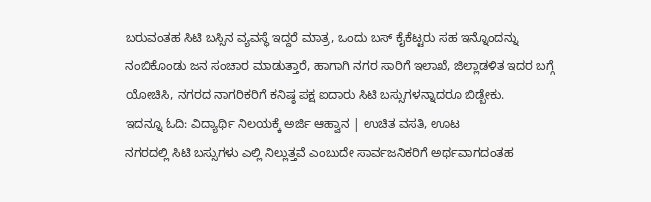ಬರುವಂತಹ ಸಿಟಿ ಬಸ್ಸಿನ ವ್ಯವಸ್ಥೆ ಇದ್ದರೆ ಮಾತ್ರ, ಒಂದು ಬಸ್ ಕೈಕೆಟ್ಟರು ಸಹ ಇನ್ನೊಂದನ್ನು ನಂಬಿಕೊಂಡು ಜನ ಸಂಚಾರ ಮಾಡುತ್ತಾರೆ, ಹಾಗಾಗಿ ನಗರ ಸಾರಿಗೆ ಇಲಾಖೆ, ಜಿಲ್ಲಾಡಳಿತ ಇದರ ಬಗ್ಗೆ ಯೋಚಿಸಿ, ನಗರದ ನಾಗರಿಕರಿಗೆ ಕನಿಷ್ಠ ಪಕ್ಷ ಐದಾರು ಸಿಟಿ ಬಸ್ಸುಗಳನ್ನಾದರೂ ಬಿಡ್ಬೇಕು.
ಇದನ್ನೂ ಓದಿ: ವಿದ್ಯಾರ್ಥಿ ನಿಲಯಕ್ಕೆ ಅರ್ಜಿ ಆಹ್ವಾನ | ಉಚಿತ ವಸತಿ, ಊಟ
ನಗರದಲ್ಲಿ ಸಿಟಿ ಬಸ್ಸುಗಳು ಎಲ್ಲಿ ನಿಲ್ಲುತ್ತವೆ ಎಂಬುದೇ ಸಾರ್ವಜನಿಕರಿಗೆ ಅರ್ಥವಾಗದಂತಹ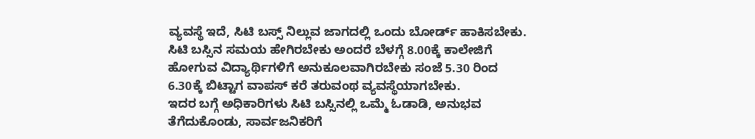ವ್ಯವಸ್ಥೆ ಇದೆ, ಸಿಟಿ ಬಸ್ಸ್ ನಿಲ್ಲುವ ಜಾಗದಲ್ಲಿ ಒಂದು ಬೋರ್ಡ್ ಹಾಕಿಸಬೇಕು.
ಸಿಟಿ ಬಸ್ಸಿನ ಸಮಯ ಹೇಗಿರಬೇಕು ಅಂದರೆ ಬೆಳಗ್ಗೆ 8.00ಕ್ಕೆ ಕಾಲೇಜಿಗೆ ಹೋಗುವ ವಿದ್ಯಾರ್ಥಿಗಳಿಗೆ ಅನುಕೂಲವಾಗಿರಬೇಕು ಸಂಜೆ 5.30 ರಿಂದ 6.30ಕ್ಕೆ ಬಿಟ್ಟಾಗ ವಾಪಸ್ ಕರೆ ತರುವಂಥ ವ್ಯವಸ್ಥೆಯಾಗಬೇಕು.
ಇದರ ಬಗ್ಗೆ ಅಧಿಕಾರಿಗಳು ಸಿಟಿ ಬಸ್ಸಿನಲ್ಲಿ ಒಮ್ಮೆ ಓಡಾಡಿ, ಅನುಭವ ತೆಗೆದುಕೊಂಡು, ಸಾರ್ವಜನಿಕರಿಗೆ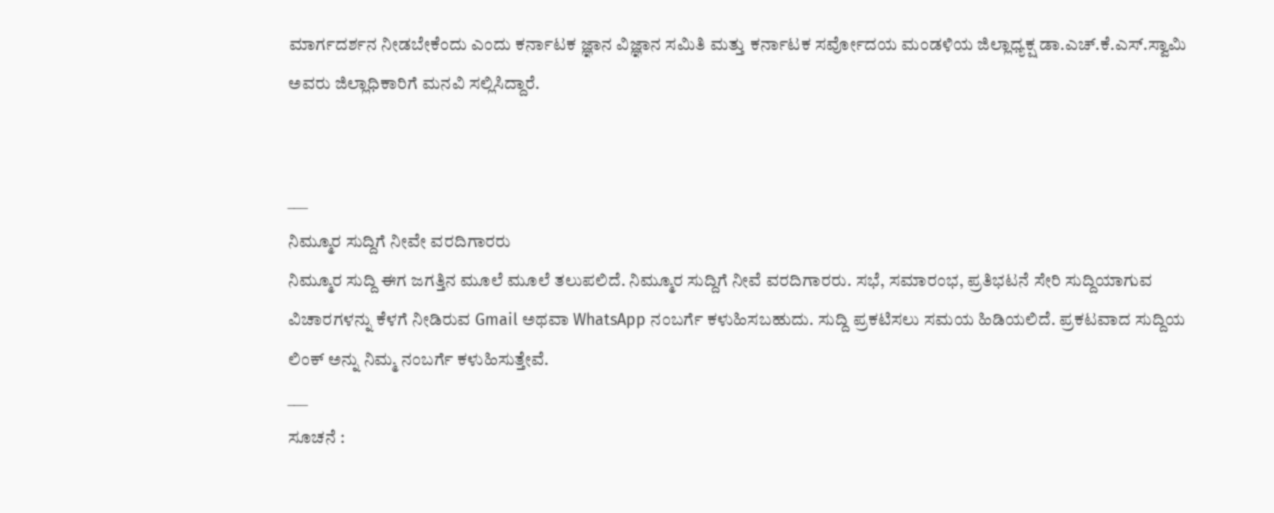ಮಾರ್ಗದರ್ಶನ ನೀಡಬೇಕೆಂದು ಎಂದು ಕರ್ನಾಟಕ ಜ್ಞಾನ ವಿಜ್ಞಾನ ಸಮಿತಿ ಮತ್ತು ಕರ್ನಾಟಕ ಸರ್ವೋದಯ ಮಂಡಳಿಯ ಜಿಲ್ಲಾಧ್ಯಕ್ಷ ಡಾ.ಎಚ್.ಕೆ.ಎಸ್.ಸ್ವಾಮಿ ಅವರು ಜಿಲ್ಲಾಧಿಕಾರಿಗೆ ಮನವಿ ಸಲ್ಲಿಸಿದ್ದಾರೆ.


___
ನಿಮ್ಮೂರ ಸುದ್ದಿಗೆ ನೀವೇ ವರದಿಗಾರರು
ನಿಮ್ಮೂರ ಸುದ್ದಿ ಈಗ ಜಗತ್ತಿನ ಮೂಲೆ ಮೂಲೆ ತಲುಪಲಿದೆ. ನಿಮ್ಮೂರ ಸುದ್ದಿಗೆ ನೀವೆ ವರದಿಗಾರರು. ಸಭೆ, ಸಮಾರಂಭ, ಪ್ರತಿಭಟನೆ ಸೇರಿ ಸುದ್ದಿಯಾಗುವ ವಿಚಾರಗಳನ್ನು ಕೆಳಗೆ ನೀಡಿರುವ Gmail ಅಥವಾ WhatsApp ನಂಬರ್ಗೆ ಕಳುಹಿಸಬಹುದು. ಸುದ್ದಿ ಪ್ರಕಟಿಸಲು ಸಮಯ ಹಿಡಿಯಲಿದೆ. ಪ್ರಕಟವಾದ ಸುದ್ದಿಯ ಲಿಂಕ್ ಅನ್ನು ನಿಮ್ಮ ನಂಬರ್ಗೆ ಕಳುಹಿಸುತ್ತೇವೆ.
___
ಸೂಚನೆ :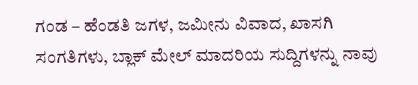ಗಂಡ – ಹೆಂಡತಿ ಜಗಳ, ಜಮೀನು ವಿವಾದ, ಖಾಸಗಿ ಸಂಗತಿಗಳು, ಬ್ಲಾಕ್ ಮೇಲ್ ಮಾದರಿಯ ಸುದ್ದಿಗಳನ್ನು ನಾವು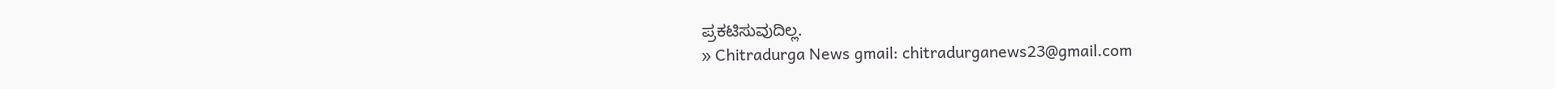ಪ್ರಕಟಿಸುವುದಿಲ್ಲ.
» Chitradurga News gmail: chitradurganews23@gmail.com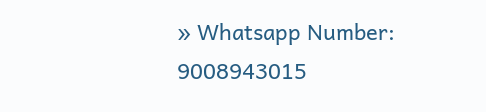» Whatsapp Number: 9008943015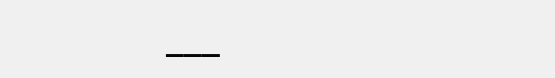___